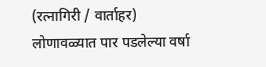(रत्नागिरी / वार्ताहर)
लोणावळ्यात पार पडलेल्या वर्षा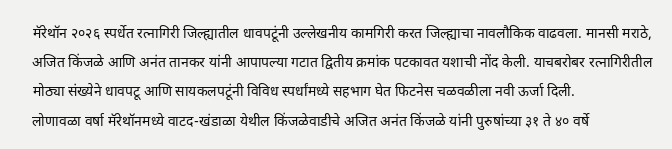मॅरेथॉन २०२६ स्पर्धेत रत्नागिरी जिल्ह्यातील धावपटूंनी उल्लेखनीय कामगिरी करत जिल्ह्याचा नावलौकिक वाढवला. मानसी मराठे, अजित किंजळे आणि अनंत तानकर यांनी आपापल्या गटात द्वितीय क्रमांक पटकावत यशाची नोंद केली. याचबरोबर रत्नागिरीतील मोठ्या संख्येने धावपटू आणि सायकलपटूंनी विविध स्पर्धांमध्ये सहभाग घेत फिटनेस चळवळीला नवी ऊर्जा दिली.
लोणावळा वर्षा मॅरेथॉनमध्ये वाटद-खंडाळा येथील किंजळेवाडीचे अजित अनंत किंजळे यांनी पुरुषांच्या ३१ ते ४० वर्षे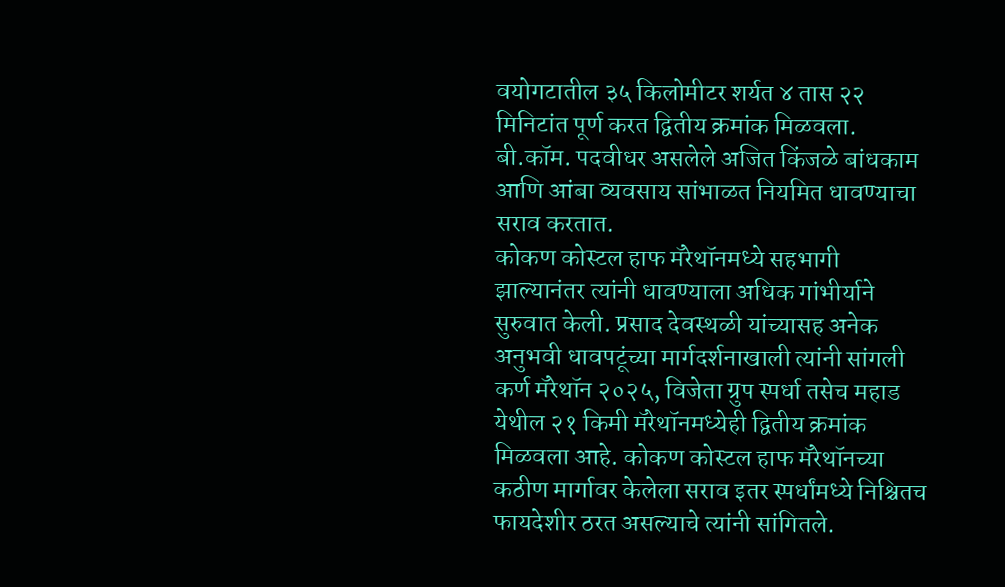वयोगटातील ३५ किलोमीटर शर्यत ४ तास २२ मिनिटांत पूर्ण करत द्वितीय क्रमांक मिळवला. बी.कॉम. पदवीधर असलेले अजित किंजळे बांधकाम आणि आंबा व्यवसाय सांभाळत नियमित धावण्याचा सराव करतात.
कोकण कोस्टल हाफ मॅरेथॉनमध्ये सहभागी झाल्यानंतर त्यांनी धावण्याला अधिक गांभीर्याने सुरुवात केली. प्रसाद देवस्थळी यांच्यासह अनेक अनुभवी धावपटूंच्या मार्गदर्शनाखाली त्यांनी सांगली कर्ण मॅरेथॉन २०२५, विजेता ग्रुप स्पर्धा तसेच महाड येथील २१ किमी मॅरेथॉनमध्येही द्वितीय क्रमांक मिळवला आहे. कोकण कोस्टल हाफ मॅरेथॉनच्या कठीण मार्गावर केलेला सराव इतर स्पर्धांमध्ये निश्चितच फायदेशीर ठरत असल्याचे त्यांनी सांगितले.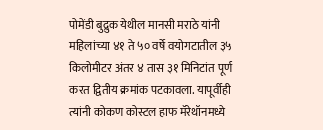पोमेंडी बुद्रुक येथील मानसी मराठे यांनी महिलांच्या ४१ ते ५० वर्षे वयोगटातील ३५ किलोमीटर अंतर ४ तास ३१ मिनिटांत पूर्ण करत द्वितीय क्रमांक पटकावला. यापूर्वीही त्यांनी कोकण कोस्टल हाफ मॅरेथॉनमध्ये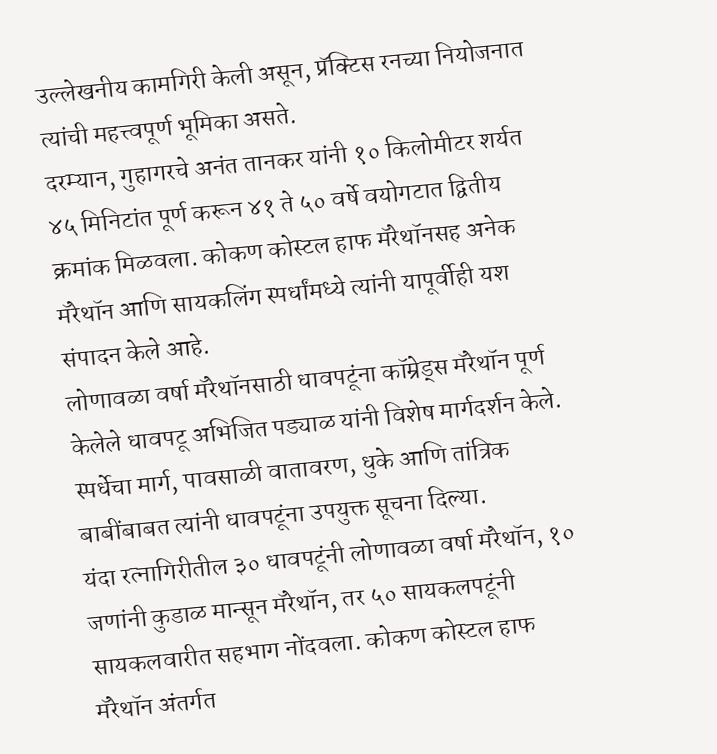उल्लेखनीय कामगिरी केली असून, प्रॅक्टिस रनच्या नियोजनात त्यांची महत्त्वपूर्ण भूमिका असते.
दरम्यान, गुहागरचे अनंत तानकर यांनी १० किलोमीटर शर्यत ४५ मिनिटांत पूर्ण करून ४१ ते ५० वर्षे वयोगटात द्वितीय क्रमांक मिळवला. कोकण कोस्टल हाफ मॅरेथॉनसह अनेक मॅरेथॉन आणि सायकलिंग स्पर्धांमध्ये त्यांनी यापूर्वीही यश संपादन केले आहे.
लोणावळा वर्षा मॅरेथॉनसाठी धावपटूंना कॉम्रेड्स मॅरेथॉन पूर्ण केलेले धावपटू अभिजित पड्याळ यांनी विशेष मार्गदर्शन केले. स्पर्धेचा मार्ग, पावसाळी वातावरण, धुके आणि तांत्रिक बाबींबाबत त्यांनी धावपटूंना उपयुक्त सूचना दिल्या.
यंदा रत्नागिरीतील ३० धावपटूंनी लोणावळा वर्षा मॅरेथॉन, १० जणांनी कुडाळ मान्सून मॅरेथॉन, तर ५० सायकलपटूंनी सायकलवारीत सहभाग नोंदवला. कोकण कोस्टल हाफ मॅरेथॉन अंतर्गत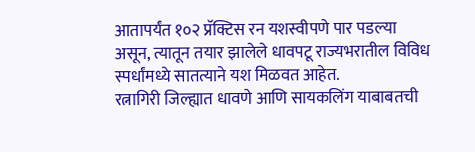आतापर्यंत १०२ प्रॅक्टिस रन यशस्वीपणे पार पडल्या असून, त्यातून तयार झालेले धावपटू राज्यभरातील विविध स्पर्धांमध्ये सातत्याने यश मिळवत आहेत.
रत्नागिरी जिल्ह्यात धावणे आणि सायकलिंग याबाबतची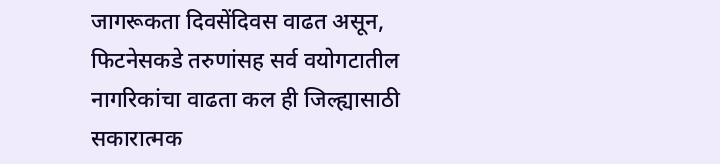जागरूकता दिवसेंदिवस वाढत असून, फिटनेसकडे तरुणांसह सर्व वयोगटातील नागरिकांचा वाढता कल ही जिल्ह्यासाठी सकारात्मक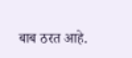बाब ठरत आहे.